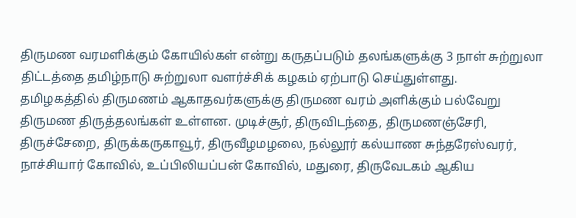திருமண வரமளிக்கும் கோயில்கள் என்று கருதப்படும் தலங்களுக்கு 3 நாள் சுற்றுலா திட்டத்தை தமிழ்நாடு சுற்றுலா வளர்ச்சிக் கழகம் ஏற்பாடு செய்துள்ளது.
தமிழகத்தில் திருமணம் ஆகாதவர்களுக்கு திருமண வரம் அளிக்கும் பல்வேறு திருமண திருத்தலங்கள் உள்ளன. முடிச்சூர், திருவிடந்தை, திருமணஞ்சேரி, திருச்சேறை, திருக்கருகாவூர், திருவீழமழலை, நல்லூர் கல்யாண சுந்தரேஸ்வரர், நாச்சியார் கோவில், உப்பிலியப்பன் கோவில், மதுரை, திருவேடகம் ஆகிய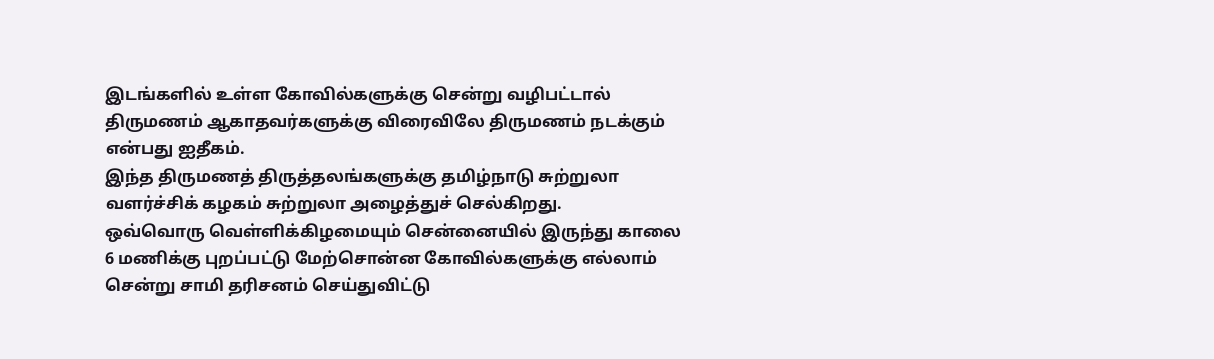இடங்களில் உள்ள கோவில்களுக்கு சென்று வழிபட்டால் திருமணம் ஆகாதவர்களுக்கு விரைவிலே திருமணம் நடக்கும் என்பது ஐதீகம்.
இந்த திருமணத் திருத்தலங்களுக்கு தமிழ்நாடு சுற்றுலா வளர்ச்சிக் கழகம் சுற்றுலா அழைத்துச் செல்கிறது.
ஒவ்வொரு வெள்ளிக்கிழமையும் சென்னையில் இருந்து காலை 6 மணிக்கு புறப்பட்டு மேற்சொன்ன கோவில்களுக்கு எல்லாம் சென்று சாமி தரிசனம் செய்துவிட்டு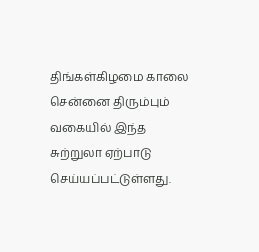திங்கள்கிழமை காலை சென்னை திரும்பும் வகையில் இந்த சுற்றுலா ஏற்பாடு செய்யப்பட்டுள்ளது.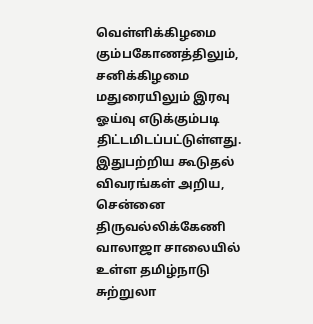வெள்ளிக்கிழமை கும்பகோணத்திலும், சனிக்கிழமை மதுரையிலும் இரவு ஓய்வு எடுக்கும்படி திட்டமிடப்பட்டுள்ளது.
இதுபற்றிய கூடுதல் விவரங்கள் அறிய, சென்னை திருவல்லிக்கேணி வாலாஜா சாலையில் உள்ள தமிழ்நாடு சுற்றுலா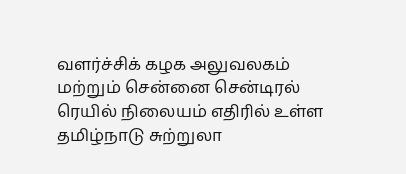வளர்ச்சிக் கழக அலுவலகம் மற்றும் சென்னை சென்டிரல் ரெயில் நிலையம் எதிரில் உள்ள தமிழ்நாடு சுற்றுலா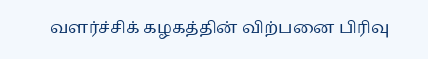வளர்ச்சிக் கழகத்தின் விற்பனை பிரிவு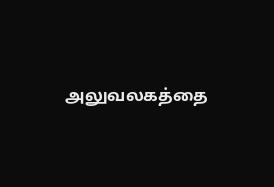அலுவலகத்தை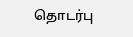தொடர்பு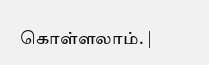கொள்ளலாம். |